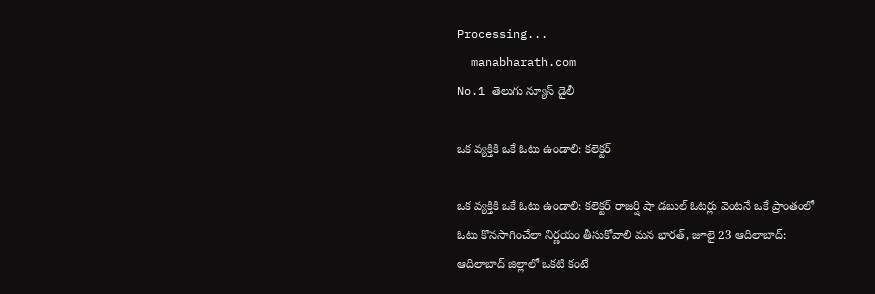Processing...
  manabharath.com
No.1 తెలుగు న్యూస్ డైలీ

ఒక వ్యక్తికి ఒకే ఓటు ఉండాలి: కలెక్టర్

ఒక వ్యక్తికి ఒకే ఓటు ఉండాలి: కలెక్టర్ రాజర్షి షా డబుల్ ఓటర్లు వెంటనే ఒకే ప్రాంతంలో ఓటు కొనసాగించేలా నిర్ణయం తీసుకోవాలి మన భారత్, జూలై 23 ఆదిలాబాద్: ఆదిలాబాద్ జిల్లాలో ఒకటి కంటే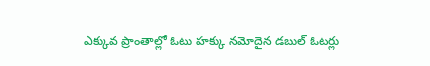ఎక్కువ ప్రాంతాల్లో ఓటు హక్కు నమోదైన డబుల్ ఓటర్లు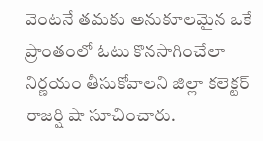వెంటనే తమకు అనుకూలమైన ఒకే ప్రాంతంలో ఓటు కొనసాగించేలా నిర్ణయం తీసుకోవాలని జిల్లా కలెక్టర్ రాజర్షి షా సూచించారు.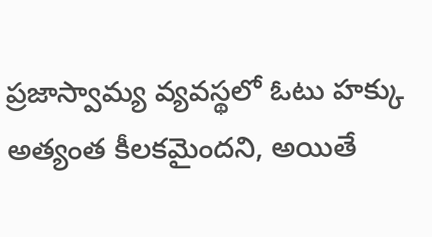ప్రజాస్వామ్య వ్యవస్థలో ఓటు హక్కు అత్యంత కీలకమైందని, అయితే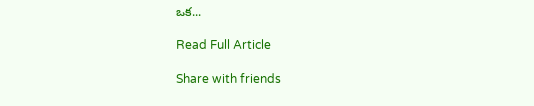ఒక...

Read Full Article

Share with friends